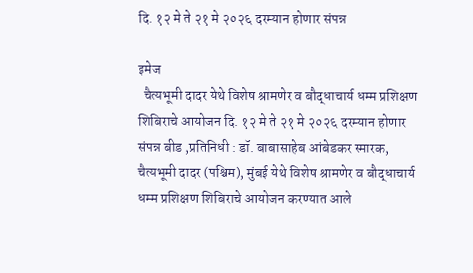दि. १२ मे ते २१ मे २०२६ दरम्यान होणार संपन्न

इमेज
  चैत्यभूमी दादर येथे विशेष श्रामणेर व बौद्धाचार्य धम्म प्रशिक्षण शिबिराचे आयोजन दि. १२ मे ते २१ मे २०२६ दरम्यान होणार संपन्न बीड ,प्रतिनिधी : डॉ. बाबासाहेब आंबेडकर स्मारक, चैत्यभूमी दादर (पश्चिम), मुंबई येथे विशेष श्रामणेर व बौद्धाचार्य धम्म प्रशिक्षण शिबिराचे आयोजन करण्यात आले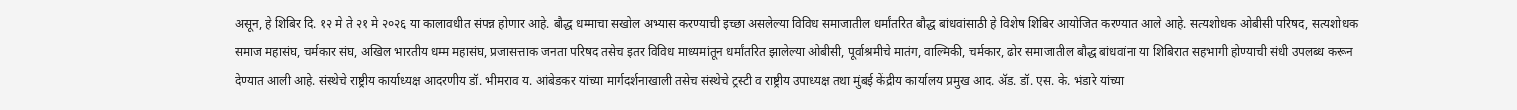असून, हे शिबिर दि. १२ मे ते २१ मे २०२६ या कालावधीत संपन्न होणार आहे. बौद्ध धम्माचा सखोल अभ्यास करण्याची इच्छा असलेल्या विविध समाजातील धर्मांतरित बौद्ध बांधवांसाठी हे विशेष शिबिर आयोजित करण्यात आले आहे. सत्यशोधक ओबीसी परिषद, सत्यशोधक समाज महासंघ, चर्मकार संघ, अखिल भारतीय धम्म महासंघ, प्रजासत्ताक जनता परिषद तसेच इतर विविध माध्यमांतून धर्मांतरित झालेल्या ओबीसी, पूर्वाश्रमीचे मातंग, वाल्मिकी, चर्मकार, ढोर समाजातील बौद्ध बांधवांना या शिबिरात सहभागी होण्याची संधी उपलब्ध करून देण्यात आली आहे. संस्थेचे राष्ट्रीय कार्याध्यक्ष आदरणीय डॉ. भीमराव य. आंबेडकर यांच्या मार्गदर्शनाखाली तसेच संस्थेचे ट्रस्टी व राष्ट्रीय उपाध्यक्ष तथा मुंबई केंद्रीय कार्यालय प्रमुख आद. ॲड. डॉ. एस. के. भंडारे यांच्या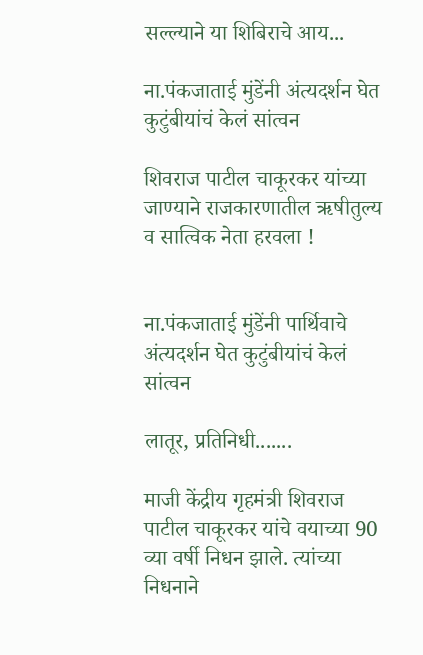सल्ल्याने या शिबिराचे आय...

ना.पंकजाताई मुंडेंनी अंत्यदर्शन घेत कुटुंबीयांचं केलं सांत्वन

शिवराज पाटील चाकूरकर यांच्या जाण्याने राजकारणातील ऋषीतुल्य व सात्विक नेता हरवला !


ना.पंकजाताई मुंडेंनी पार्थिवाचे अंत्यदर्शन घेत कुटुंबीयांचं केलं सांत्वन

लातूर, प्रतिनिधी.......

माजी केंद्रीय गृहमंत्री शिवराज पाटील चाकूरकर यांचे वयाच्या 90 व्या वर्षी निधन झाले. त्यांच्या निधनाने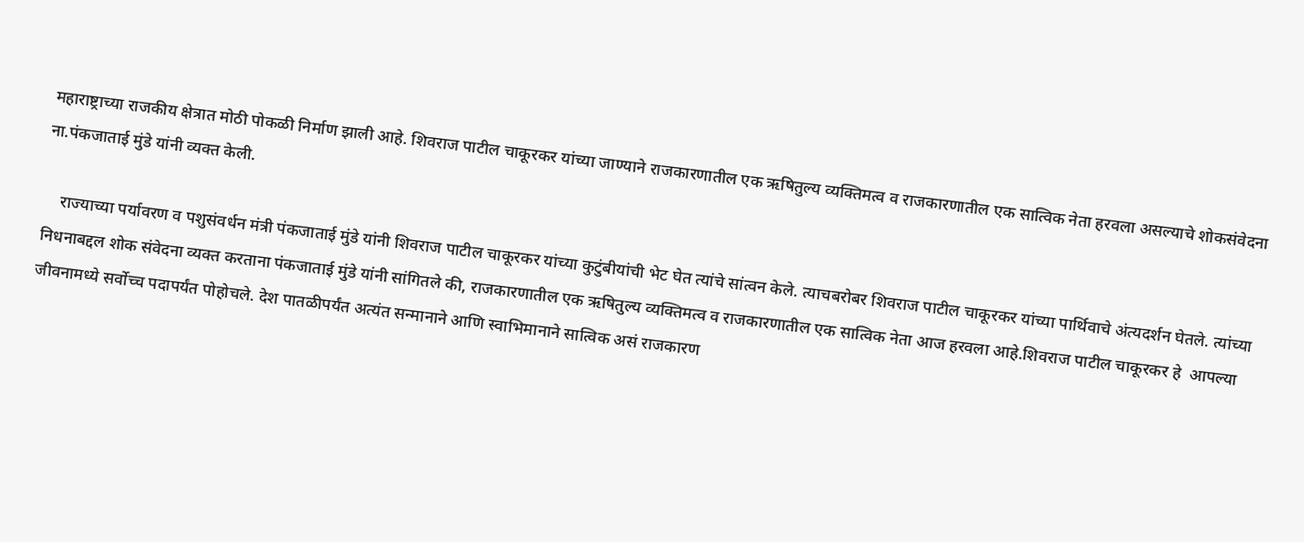महाराष्ट्राच्या राजकीय क्षेत्रात मोठी पोकळी निर्माण झाली आहे. शिवराज पाटील चाकूरकर यांच्या जाण्याने राजकारणातील एक ऋषितुल्य व्यक्तिमत्व व राजकारणातील एक सात्विक नेता हरवला असल्याचे शोकसंवेदना ना.पंकजाताई मुंडे यांनी व्यक्त केली.

    राज्याच्या पर्यावरण व पशुसंवर्धन मंत्री पंकजाताई मुंडे यांनी शिवराज पाटील चाकूरकर यांच्या कुटुंबीयांची भेट घेत त्यांचे सांत्वन केले. त्याचबरोबर शिवराज पाटील चाकूरकर यांच्या पार्थिवाचे अंत्यदर्शन घेतले. त्यांच्या निधनाबद्दल शोक संवेदना व्यक्त करताना पंकजाताई मुंडे यांनी सांगितले की, राजकारणातील एक ऋषितुल्य व्यक्तिमत्व व राजकारणातील एक सात्विक नेता आज हरवला आहे.शिवराज पाटील चाकूरकर हे  आपल्या जीवनामध्ये सर्वोच्च पदापर्यंत पोहोचले. देश पातळीपर्यंत अत्यंत सन्मानाने आणि स्वाभिमानाने सात्विक असं राजकारण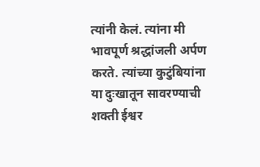त्यांनी केलं. त्यांना मी भावपूर्ण श्रद्धांजली अर्पण करते. त्यांच्या कुटुंबियांना या दुःखातून सावरण्याची शक्ती ईश्वर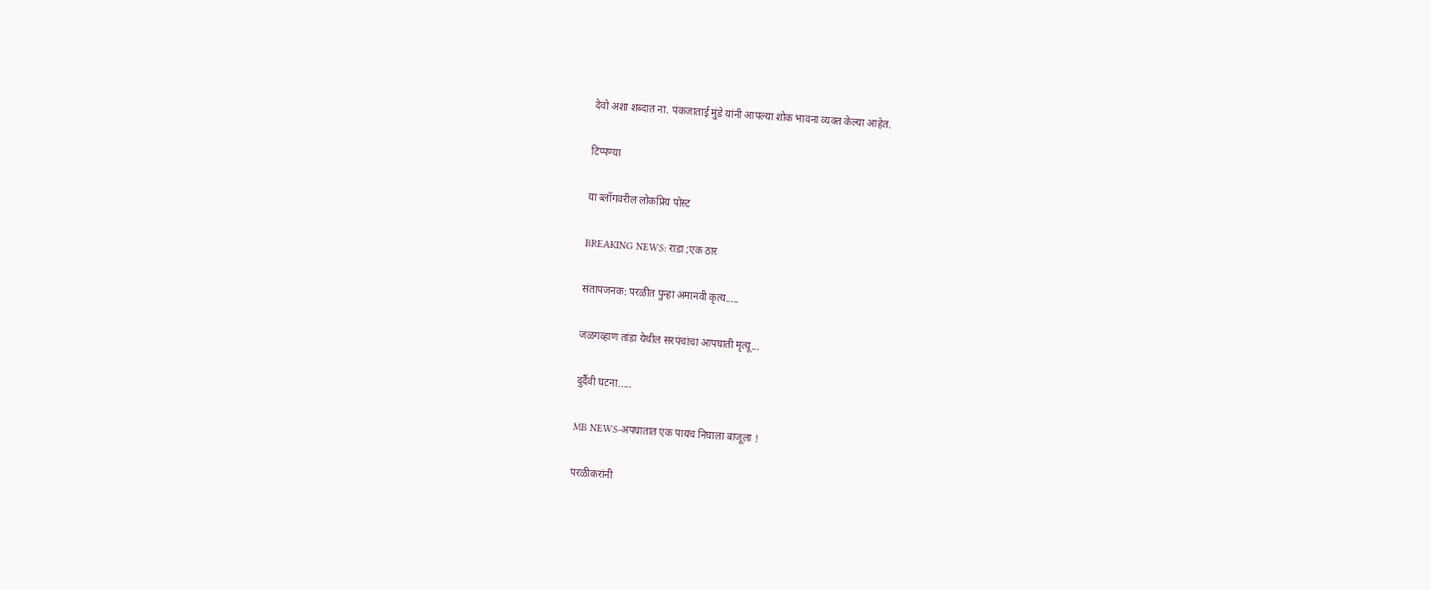देवो अशा शब्दात ना. पंकजाताई मुंडे यांनी आपल्या शोक भावना व्यक्त केल्या आहेत.

टिप्पण्या

या ब्लॉगवरील लोकप्रिय पोस्ट

BREAKING NEWS: राडा ;एक ठार

संतापजनक: परळीत पुन्हा अमानवी कृत्य.....

जळगव्हाण तांडा येथील सरपंचांचा आपघाती मृत्यू...

दुर्दैवी घटना.....

MB NEWS-अपघातात एक पायच निघाला बाजूला !

परळीकरांनी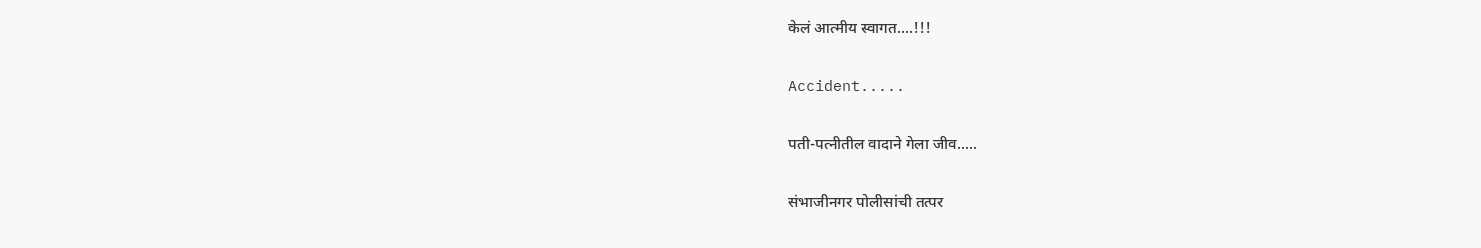केलं आत्मीय स्वागत....!!!

Accident.....

पती-पत्नीतील वादाने गेला जीव.....

संभाजीनगर पोलीसांची तत्पर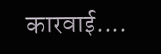कारवाई....